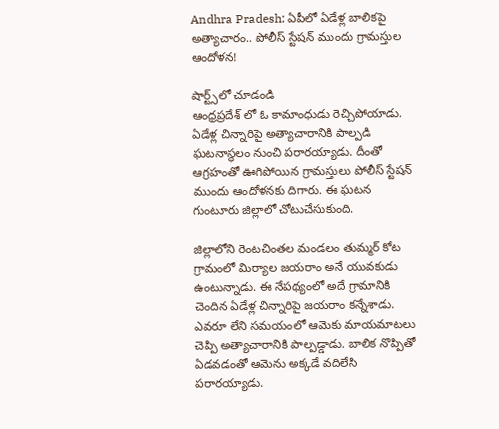Andhra Pradesh: ఏపీలో ఏడేళ్ల బాలికపై అత్యాచారం.. పోలీస్ స్టేషన్ ముందు గ్రామస్తుల ఆందోళన!

షార్ట్స్‌లో చూడండి
ఆంధ్రప్రదేశ్ లో ఓ కామాంధుడు రెచ్చిపోయాడు. ఏడేళ్ల చిన్నారిపై అత్యాచారానికి పాల్పడి ఘటనాస్థలం నుంచి పరారయ్యాడు. దీంతో ఆగ్రహంతో ఊగిపోయిన గ్రామస్తులు పోలీస్ స్టేషన్ ముందు ఆందోళనకు దిగారు. ఈ ఘటన గుంటూరు జిల్లాలో చోటుచేసుకుంది.

జిల్లాలోని రెంటచింతల మండలం తుమ్మర్ కోట గ్రామంలో మిర్యాల జయరాం అనే యువకుడు ఉంటున్నాడు. ఈ నేపథ్యంలో అదే గ్రామానికి చెందిన ఏడేళ్ల చిన్నారిపై జయరాం కన్నేశాడు. ఎవరూ లేని సమయంలో ఆమెకు మాయమాటలు చెప్పి అత్యాచారానికి పాల్పడ్డాడు. బాలిక నొప్పితో ఏడవడంతో ఆమెను అక్కడే వదిలేసి పరారయ్యాడు.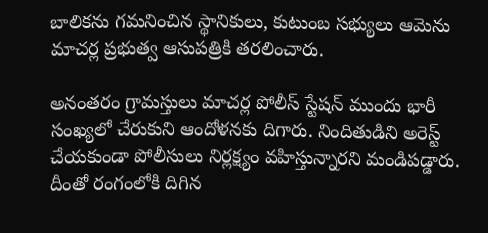బాలికను గమనించిన స్థానికులు, కుటుంబ సభ్యులు ఆమెను మాచర్ల ప్రభుత్వ ఆసుపత్రికి తరలించారు.

అనంతరం గ్రామస్తులు మాచర్ల పోలీస్ స్టేషన్ ముందు భారీ సంఖ్యలో చేరుకుని ఆందోళనకు దిగారు. నిందితుడిని అరెస్ట్ చేయకుండా పోలీసులు నిర్లక్ష్యం వహిస్తున్నారని మండిపడ్డారు. దీంతో రంగంలోకి దిగిన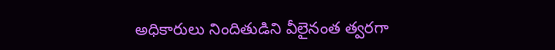అధికారులు నిందితుడిని వీలైనంత త్వరగా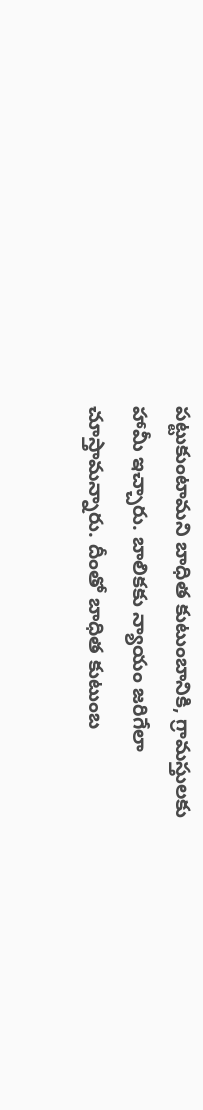పట్టుకుంటామని బాధిత కుటుంబానికి, గ్రామస్తులకు హామీ ఇచ్చారు. బాలికకు న్యాయం జరిగేలా చూస్తామన్నారు. దీంతో బాధిత కుటుంబ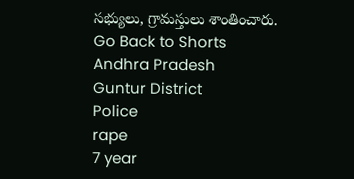సభ్యులు, గ్రామస్తులు శాంతించారు.
Go Back to Shorts
Andhra Pradesh
Guntur District
Police
rape
7 year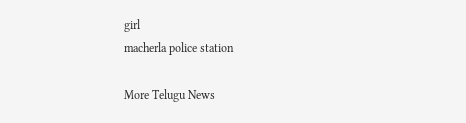girl
macherla police station

More Telugu News